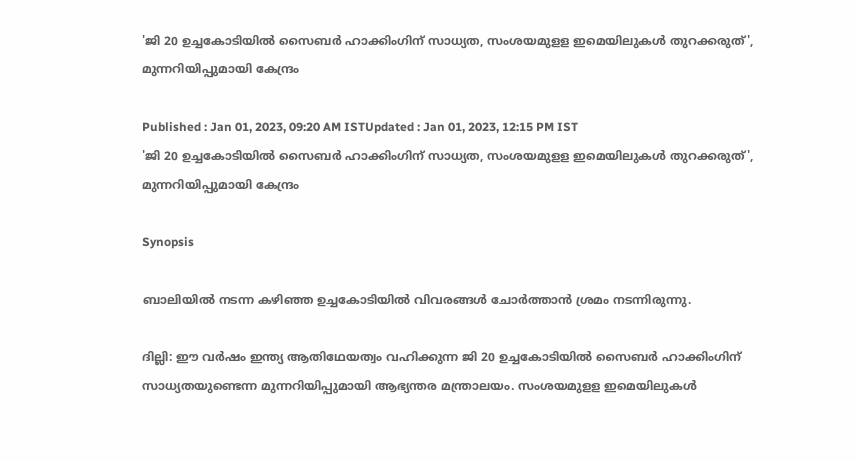'ജി 20 ഉച്ചകോടിയില്‍ സൈബര്‍ ഹാക്കിംഗിന് സാധ്യത, സംശയമുളള ഇമെയിലുകള്‍ തുറക്കരുത്', മുന്നറിയിപ്പുമായി കേന്ദ്രം

Published : Jan 01, 2023, 09:20 AM ISTUpdated : Jan 01, 2023, 12:15 PM IST
'ജി 20 ഉച്ചകോടിയില്‍ സൈബര്‍ ഹാക്കിംഗിന് സാധ്യത, സംശയമുളള ഇമെയിലുകള്‍ തുറക്കരുത്', മുന്നറിയിപ്പുമായി കേന്ദ്രം

Synopsis

ബാലിയിൽ നടന്ന കഴിഞ്ഞ ഉച്ചകോടിയിൽ വിവരങ്ങൾ ചോർത്താൻ ശ്രമം നടന്നിരുന്നു.

ദില്ലി: ഈ വർഷം ഇന്ത്യ ആതിഥേയത്വം വഹിക്കുന്ന ജി 20 ഉച്ചകോടിയില്‍ സൈബർ ഹാക്കിംഗിന് സാധ്യതയുണ്ടെന്ന മുന്നറിയിപ്പുമായി ആഭ്യന്തര മന്ത്രാലയം. സംശയമുളള ഇമെയിലുകള്‍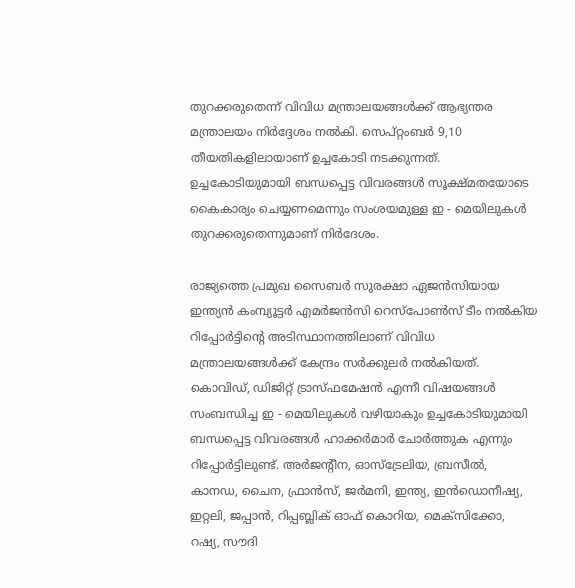തുറക്കരുതെന്ന് വിവിധ മന്ത്രാലയങ്ങൾക്ക് ആഭ്യന്തര മന്ത്രാലയം നിര്‍ദ്ദേശം നൽകി. സെപ്റ്റംബര്‍ 9,10 തീയതികളിലായാണ് ഉച്ചകോടി നടക്കുന്നത്. ഉച്ചകോടിയുമായി ബന്ധപ്പെട്ട വിവരങ്ങൾ സൂക്ഷ്മതയോടെ കൈകാര്യം ചെയ്യണമെന്നും സംശയമുള്ള ഇ - മെയിലുകൾ തുറക്കരുതെന്നുമാണ് നിർദേശം.

രാജ്യത്തെ പ്രമുഖ സൈബർ സുരക്ഷാ ഏജൻസിയായ ഇന്ത്യൻ കംമ്പ്യൂട്ടര്‍ എമർജൻസി റെസ്‌പോൺസ് ടീം നൽകിയ റിപ്പോർട്ടിന്‍റെ അടിസ്ഥാനത്തിലാണ് വിവിധ മന്ത്രാലയങ്ങൾക്ക് കേന്ദ്രം സർക്കുലർ നൽകിയത്. കൊവിഡ്, ഡിജിറ്റ് ട്രാസ്ഫമേഷൻ എന്നീ വിഷയങ്ങൾ സംബന്ധിച്ച ഇ - മെയിലുകൾ വഴിയാകും ഉച്ചകോടിയുമായി ബന്ധപ്പെട്ട വിവരങ്ങൾ ഹാക്കർമാർ ചോർത്തുക എന്നും റിപ്പോർട്ടിലുണ്ട്. അർജന്‍റീന, ഓസ്ട്രേലിയ, ബ്രസീൽ, കാനഡ, ചൈന, ഫ്രാൻസ്, ജർമനി, ഇന്ത്യ, ഇൻഡൊനീഷ്യ, ഇറ്റലി, ജപ്പാൻ, റിപ്പബ്ലിക് ഓഫ് കൊറിയ, മെക്സിക്കോ, റഷ്യ, സൗദി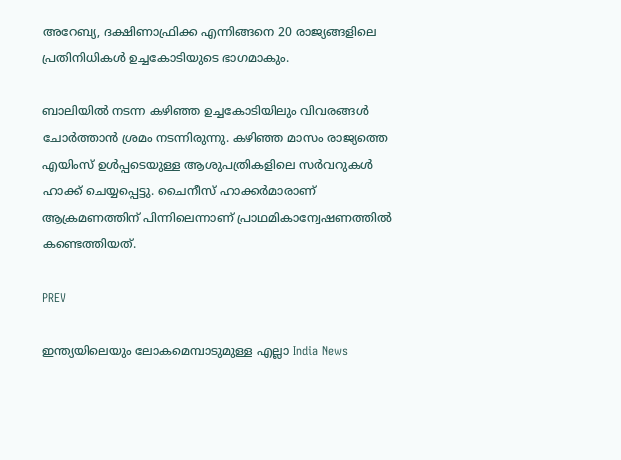അറേബ്യ, ദക്ഷിണാഫ്രിക്ക എന്നിങ്ങനെ 20 രാജ്യങ്ങളിലെ പ്രതിനിധികൾ ഉച്ചകോടിയുടെ ഭാഗമാകും.

ബാലിയിൽ നടന്ന കഴിഞ്ഞ ഉച്ചകോടിയിലും വിവരങ്ങൾ ചോർത്താൻ ശ്രമം നടന്നിരുന്നു. കഴിഞ്ഞ മാസം രാജ്യത്തെ എയിംസ് ഉൾപ്പടെയുള്ള ആശുപത്രികളിലെ സർവറുകൾ ഹാക്ക് ചെയ്യപ്പെട്ടു. ചൈനീസ് ഹാക്കർമാരാണ് ആക്രമണത്തിന് പിന്നിലെന്നാണ് പ്രാഥമികാന്വേഷണത്തിൽ കണ്ടെത്തിയത്.

PREV

ഇന്ത്യയിലെയും ലോകമെമ്പാടുമുള്ള എല്ലാ India News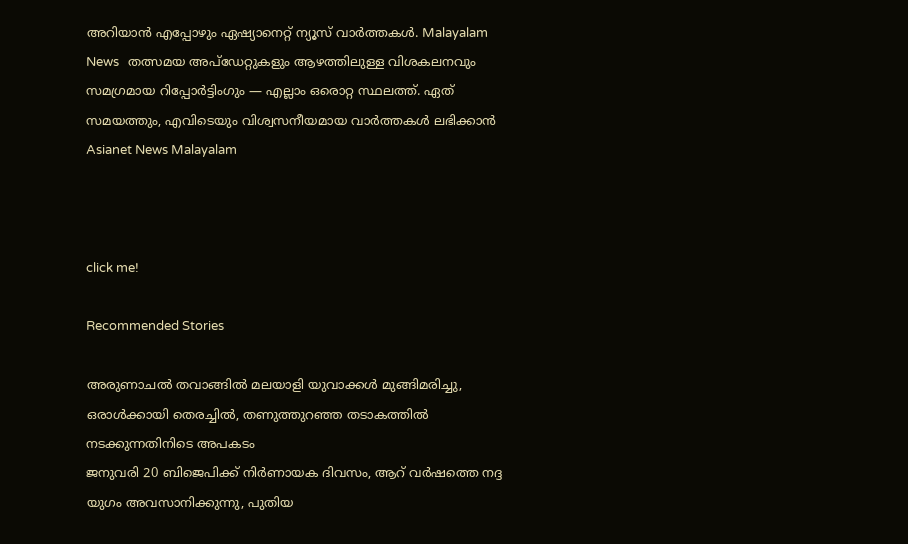അറിയാൻ എപ്പോഴും ഏഷ്യാനെറ്റ് ന്യൂസ് വാർത്തകൾ. Malayalam News   തത്സമയ അപ്‌ഡേറ്റുകളും ആഴത്തിലുള്ള വിശകലനവും സമഗ്രമായ റിപ്പോർട്ടിംഗും — എല്ലാം ഒരൊറ്റ സ്ഥലത്ത്. ഏത് സമയത്തും, എവിടെയും വിശ്വസനീയമായ വാർത്തകൾ ലഭിക്കാൻ Asianet News Malayalam



click me!

Recommended Stories

അരുണാചൽ തവാങ്ങിൽ മലയാളി യുവാക്കള്‍ മുങ്ങിമരിച്ചു, ഒരാൾക്കായി തെരച്ചിൽ, തണുത്തുറഞ്ഞ തടാകത്തിൽ ന‌ടക്കുന്നതിനിടെ അപകടം
ജനുവരി 20 ബിജെപിക്ക് നിർണായക ദിവസം, ആറ് വർഷത്തെ നദ്ദ യുഗം അവസാനിക്കുന്നു, പുതിയ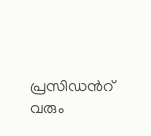പ്രസിഡന്‍റ് വരും